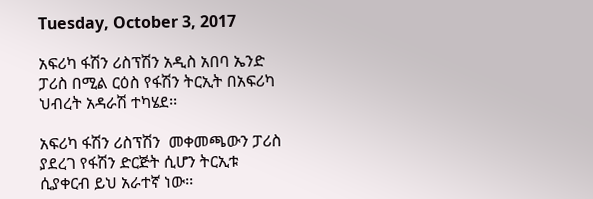Tuesday, October 3, 2017

አፍሪካ ፋሽን ሪስፕሽን አዲስ አበባ ኤንድ ፓሪስ በሚል ርዕስ የፋሽን ትርኢት በአፍሪካ ህብረት አዳራሽ ተካሄደ፡፡

አፍሪካ ፋሽን ሪስፕሽን  መቀመጫውን ፓሪስ ያደረገ የፋሽን ድርጅት ሲሆን ትርኢቱ ሲያቀርብ ይህ አራተኛ ነው፡፡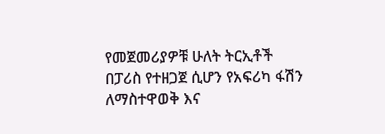የመጀመሪያዎቹ ሁለት ትርኢቶች  በፓሪስ የተዘጋጀ ሲሆን የአፍሪካ ፋሽን ለማስተዋወቅ እና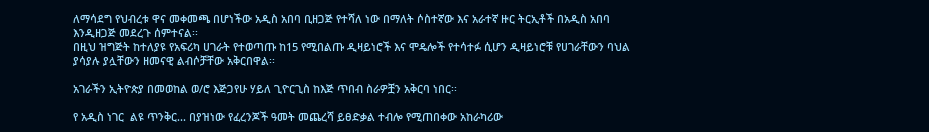ለማሳደግ የህብረቱ ዋና መቀመጫ በሆነችው አዲስ አበባ ቢዘጋጅ የተሻለ ነው በማለት ሶስተኛው እና አራተኛ ዙር ትርኢቶች በአዲስ አበባ እንዲዘጋጅ መደረጉ ሰምተናል፡፡
በዚህ ዝግጅት ከተለያዩ የአፍሪካ ሀገራት የተወጣጡ ከ15 የሚበልጡ ዲዛይነሮች እና ሞዴሎች የተሳተፉ ሲሆን ዲዛይነሮቹ የሀገራቸውን ባህል ያሳያሉ ያሏቸውን ዘመናዊ ልብሶቻቸው አቅርበዋል፡፡

አገራችን ኢትዮጵያ በመወከል ወ/ሮ እጅጋየሁ ሃይለ ጊዮርጊስ ከእጅ ጥበብ ስራዎቿን አቅርባ ነበር፡፡

የ አዲስ ነገር  ልዩ ጥንቅር... በያዝነው የፈረንጆች ዓመት መጨረሻ ይፀድቃል ተብሎ የሚጠበቀው አከራካሪው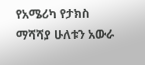የአሜሪካ የታክስ ማሻሻያ ሁለቱን አውራ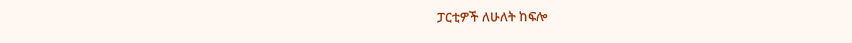ፓርቲዎች ለሁለት ከፍሎ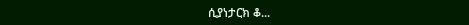ሲያነታርክ ቆ...